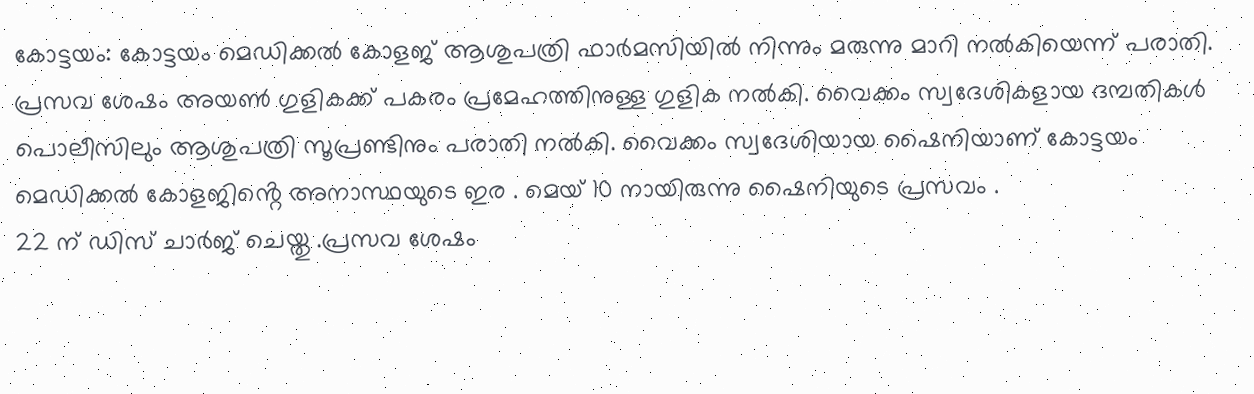കോട്ടയം: കോട്ടയം മെഡിക്കൽ കോളജ് ആശുപത്രി ഫാർമസിയിൽ നിന്നും മരുന്നു മാറി നൽകിയെന്ന് പരാതി. പ്രസവ ശേഷം അയൺ ഗുളികക്ക് പകരം പ്രമേഹത്തിനുള്ള ഗുളിക നൽകി. വൈക്കം സ്വദേശികളായ ദമ്പതികൾ പൊലീസിലും ആശുപത്രി സൂപ്രണ്ടിനും പരാതി നൽകി. വൈക്കം സ്വദേശിയായ ഷൈനിയാണ് കോട്ടയം മെഡിക്കൽ കോളജിൻ്റെ അനാസ്ഥയുടെ ഇര . മെയ് 10 നായിരുന്നു ഷൈനിയുടെ പ്രസവം .
22 ന് ഡിസ് ചാർജ് ചെയ്തു .പ്രസവ ശേഷം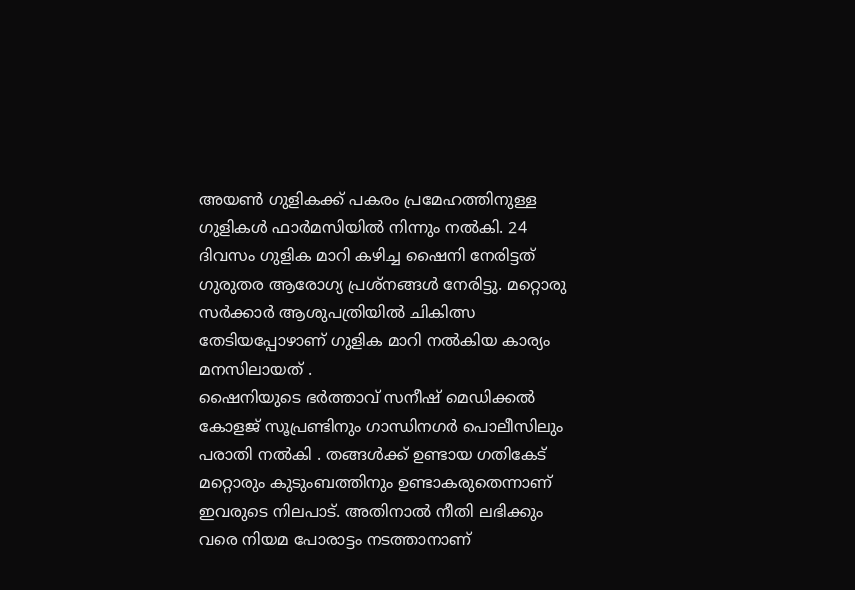അയൺ ഗുളികക്ക് പകരം പ്രമേഹത്തിനുള്ള ഗുളികൾ ഫാർമസിയിൽ നിന്നും നൽകി. 24 ദിവസം ഗുളിക മാറി കഴിച്ച ഷൈനി നേരിട്ടത് ഗുരുതര ആരോഗ്യ പ്രശ്നങ്ങൾ നേരിട്ടു. മറ്റൊരു സർക്കാർ ആശുപത്രിയിൽ ചികിത്സ തേടിയപ്പോഴാണ് ഗുളിക മാറി നൽകിയ കാര്യം മനസിലായത് .
ഷൈനിയുടെ ഭർത്താവ് സനീഷ് മെഡിക്കൽ കോളജ് സൂപ്രണ്ടിനും ഗാന്ധിനഗർ പൊലീസിലും പരാതി നൽകി . തങ്ങൾക്ക് ഉണ്ടായ ഗതികേട് മറ്റൊരും കുടുംബത്തിനും ഉണ്ടാകരുതെന്നാണ് ഇവരുടെ നിലപാട്. അതിനാൽ നീതി ലഭിക്കും വരെ നിയമ പോരാട്ടം നടത്താനാണ്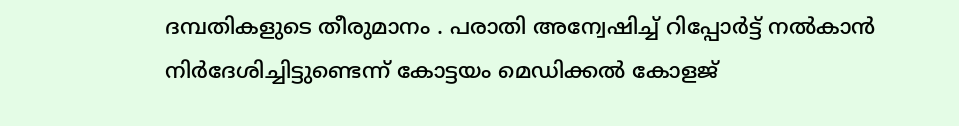ദമ്പതികളുടെ തീരുമാനം . പരാതി അന്വേഷിച്ച് റിപ്പോർട്ട് നൽകാൻ നിർദേശിച്ചിട്ടുണ്ടെന്ന് കോട്ടയം മെഡിക്കൽ കോളജ്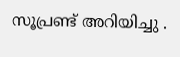സൂപ്രണ്ട് അറിയിച്ചു .